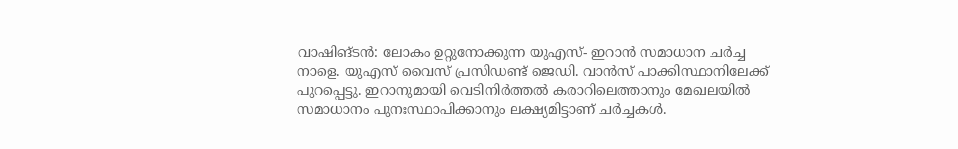വാഷിങ്ടൻ: ലോകം ഉറ്റുനോക്കുന്ന യുഎസ്- ഇറാൻ സമാധാന ചർച്ച നാളെ. യുഎസ് വൈസ് പ്രസിഡണ്ട് ജെഡി. വാൻസ് പാക്കിസ്ഥാനിലേക്ക് പുറപ്പെട്ടു. ഇറാനുമായി വെടിനിർത്തൽ കരാറിലെത്താനും മേഖലയിൽ സമാധാനം പുനഃസ്ഥാപിക്കാനും ലക്ഷ്യമിട്ടാണ് ചർച്ചകൾ.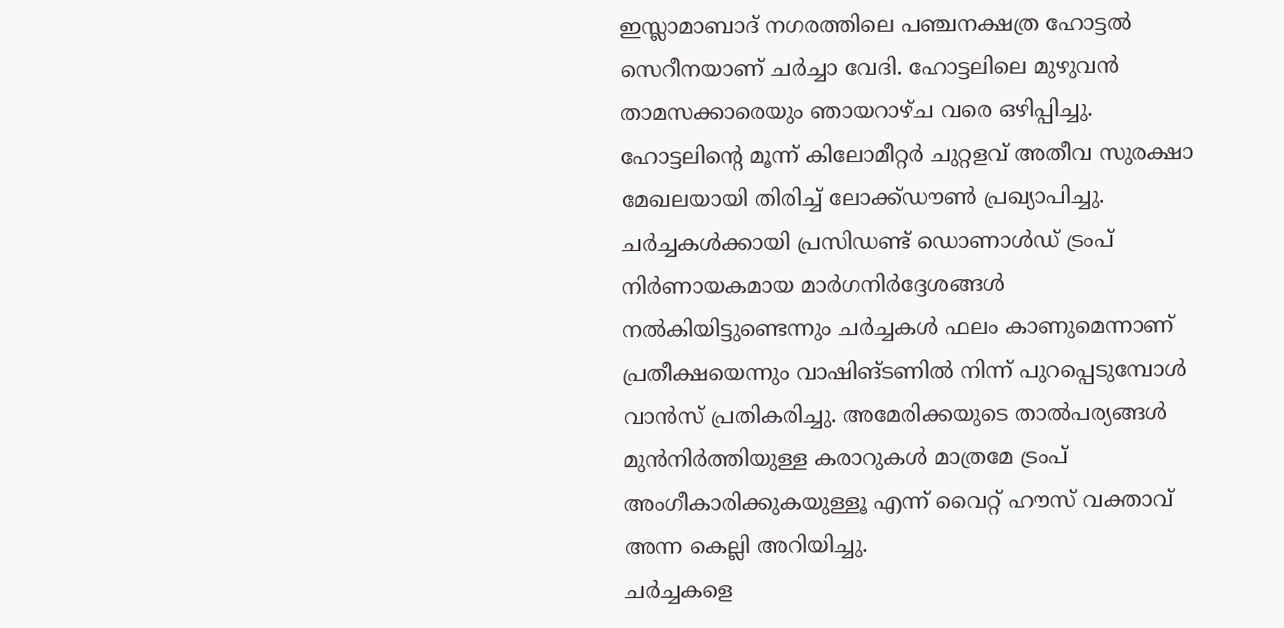ഇസ്ലാമാബാദ് നഗരത്തിലെ പഞ്ചനക്ഷത്ര ഹോട്ടൽ സെറീനയാണ് ചർച്ചാ വേദി. ഹോട്ടലിലെ മുഴുവൻ താമസക്കാരെയും ഞായറാഴ്ച വരെ ഒഴിപ്പിച്ചു. ഹോട്ടലിന്റെ മൂന്ന് കിലോമീറ്റർ ചുറ്റളവ് അതീവ സുരക്ഷാ മേഖലയായി തിരിച്ച് ലോക്ക്ഡൗൺ പ്രഖ്യാപിച്ചു.
ചർച്ചകൾക്കായി പ്രസിഡണ്ട് ഡൊണാൾഡ് ട്രംപ് നിർണായകമായ മാർഗനിർദ്ദേശങ്ങൾ നൽകിയിട്ടുണ്ടെന്നും ചർച്ചകൾ ഫലം കാണുമെന്നാണ് പ്രതീക്ഷയെന്നും വാഷിങ്ടണിൽ നിന്ന് പുറപ്പെടുമ്പോൾ വാൻസ് പ്രതികരിച്ചു. അമേരിക്കയുടെ താൽപര്യങ്ങൾ മുൻനിർത്തിയുള്ള കരാറുകൾ മാത്രമേ ട്രംപ് അംഗീകാരിക്കുകയുള്ളൂ എന്ന് വൈറ്റ് ഹൗസ് വക്താവ് അന്ന കെല്ലി അറിയിച്ചു.
ചർച്ചകളെ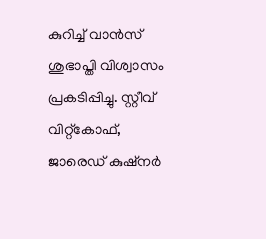കുറിച്ച് വാൻസ് ശുഭാപ്തി വിശ്വാസം പ്രകടിപ്പിച്ചു. സ്റ്റീവ് വിറ്റ്കോഫ്, ജാരെഡ് കുഷ്നർ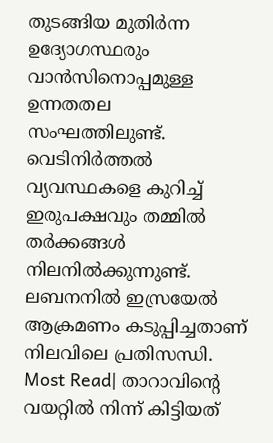തുടങ്ങിയ മുതിർന്ന ഉദ്യോഗസ്ഥരും വാൻസിനൊപ്പമുള്ള ഉന്നതതല സംഘത്തിലുണ്ട്. വെടിനിർത്തൽ വ്യവസ്ഥകളെ കുറിച്ച് ഇരുപക്ഷവും തമ്മിൽ തർക്കങ്ങൾ നിലനിൽക്കുന്നുണ്ട്. ലബനനിൽ ഇസ്രയേൽ ആക്രമണം കടുപ്പിച്ചതാണ് നിലവിലെ പ്രതിസന്ധി.
Most Read| താറാവിന്റെ വയറ്റിൽ നിന്ന് കിട്ടിയത്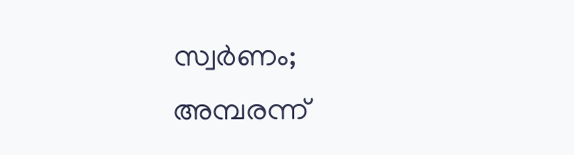സ്വർണം; അമ്പരന്ന്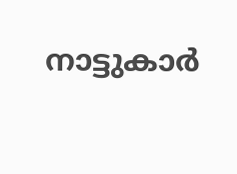നാട്ടുകാർ